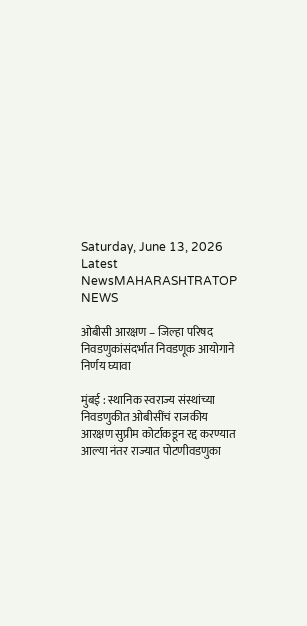Saturday, June 13, 2026
Latest NewsMAHARASHTRATOP NEWS

ओबीसी आरक्षण – जिल्हा परिषद निवडणुकांसंदर्भात निवडणूक आयोगाने निर्णय घ्यावा

मुंबई : स्थानिक स्वराज्य संस्थांच्या निवडणुकीत ओबीसींचं राजकीय आरक्षण सुप्रीम कोर्टाकडून रद्द करण्यात आल्या नंतर राज्यात पोटणीवडणुका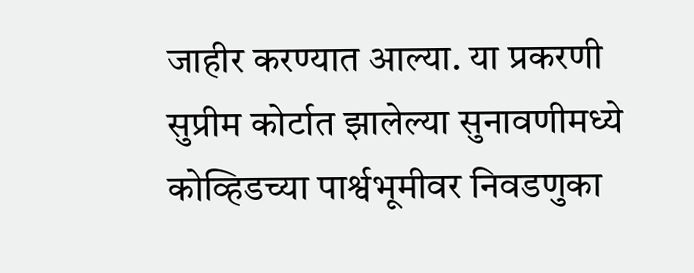जाहीर करण्यात आल्या. या प्रकरणी सुप्रीम कोर्टात झालेल्या सुनावणीमध्ये कोव्हिडच्या पार्श्वभूमीवर निवडणुका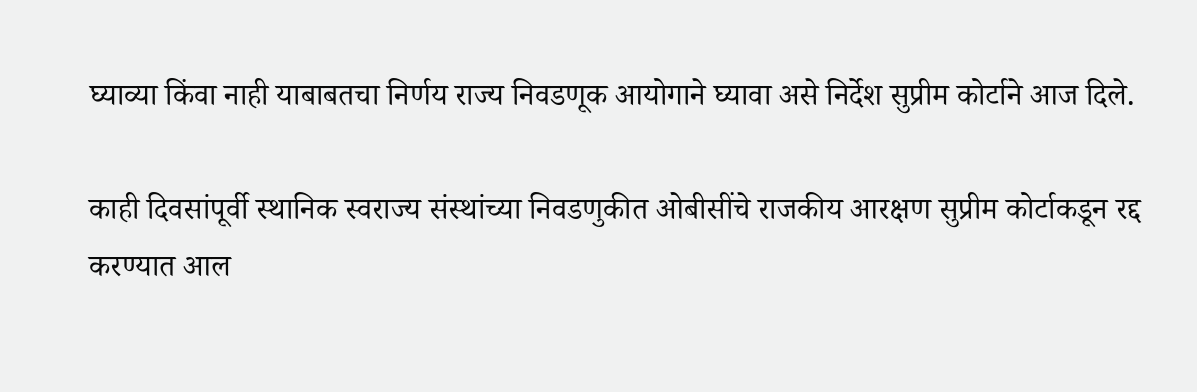घ्याव्या किंवा नाही याबाबतचा निर्णय राज्य निवडणूक आयोगाने घ्यावा असे निर्देश सुप्रीम कोर्टाने आज दिले.

काही दिवसांपूर्वी स्थानिक स्वराज्य संस्थांच्या निवडणुकीत ओबीसींचे राजकीय आरक्षण सुप्रीम कोर्टाकडून रद्द करण्यात आल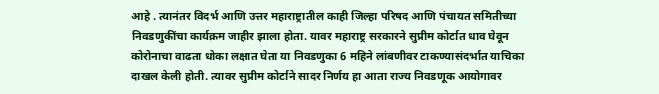आहे . त्यानंतर विदर्भ आणि उत्तर महाराष्ट्रातील काही जिल्हा परिषद आणि पंचायत समितीच्या निवडणुकींचा कार्यक्रम जाहीर झाला होता. यावर महाराष्ट्र सरकारने सुप्रीम कोर्टात धाव घेवून कोरोनाचा वाढता धोका लक्षात घेता या निवडणुका 6 महिने लांबणीवर टाकण्यासंदर्भात याचिका दाखल केली होती. त्यावर सुप्रीम कोर्टाने सादर निर्णय हा आता राज्य निवडणूक आयोगावर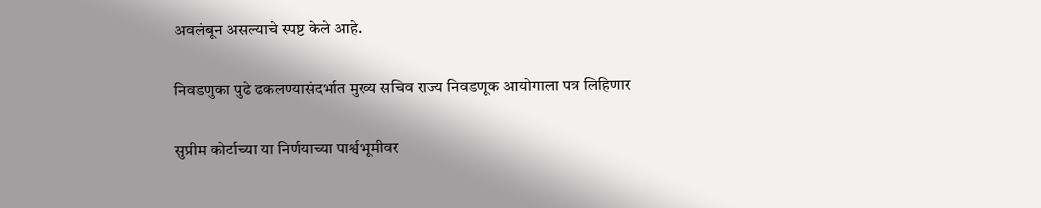अवलंबून असल्याचे स्पष्ट केले आहे.

निवडणुका पुढे ढकलण्यासंदर्भात मुख्य सचिव राज्य निवडणूक आयोगाला पत्र लिहिणार

सुप्रीम कोर्टाच्या या निर्णयाच्या पार्श्वभूमीवर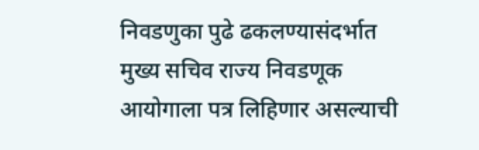निवडणुका पुढे ढकलण्यासंदर्भात मुख्य सचिव राज्य निवडणूक आयोगाला पत्र लिहिणार असल्याची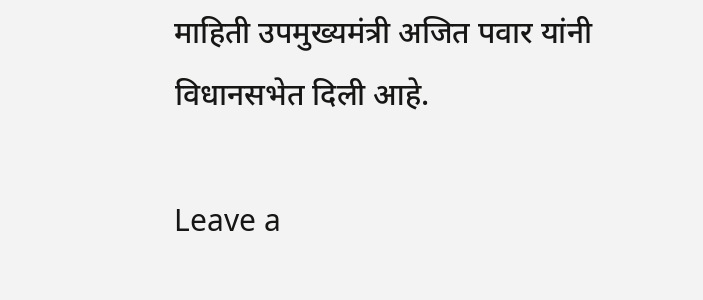माहिती उपमुख्यमंत्री अजित पवार यांनी विधानसभेत दिली आहे.

Leave a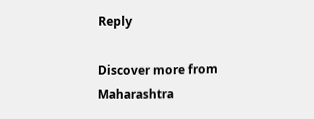Reply

Discover more from Maharashtra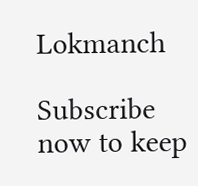Lokmanch

Subscribe now to keep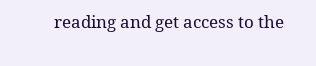reading and get access to the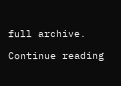full archive.

Continue reading